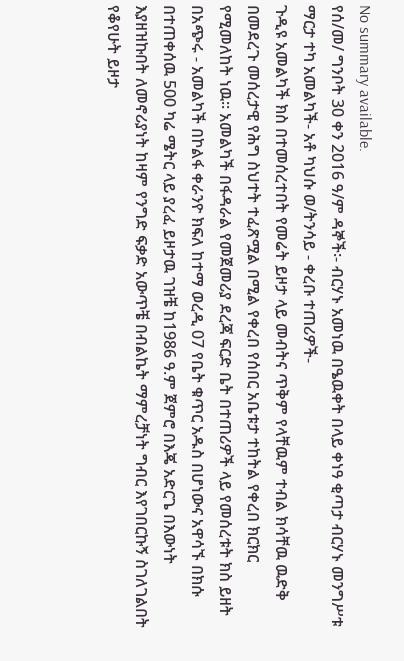No summary available.
የሰ/መ/ ግንቦት 30 ቀን 2016 ዓ/ም ዳኞች፡- ብርሃኑ አመነዉ በዔዉቀት በላይ ቀነዓ ቂጣታ ብርሃኑ መንግሥቱ ማርታ ተካ አመልካች- አቶ ካህሱ ወ/ትንሳይ - ቀረቡ ተጠሪዎች-
ጉዲዩ አመልካች ክስ በተመሰረተበት የመሬት ይዞታ ላይ መብትና ጥቅም የላቸዉም ተብል ክሳቸዉ ዉድቅ በመደረጉ መሰረታዊ የሕግ ስህተት ተፈጽሟል በሚል የቀረበ የሰበር አቤቱታ ተከትል የቀረበ ክርክር የሚመለከት ነዉ። አመልካች በፋዳራል የመጀመሪያ ደረጃ ፍርድ ቤት በተጠሪዎች ላይ የመሰረቱት ክስ ይዘት በአጭሩ - አመልካች በኮልፋ ቀራንዮ ክፍለ ከተማ ወረዲ 07 የቤት ቁጥር አዱስ በሆነውና አዋሳኙ በክሱ በተጠቀሰዉ 500 ካሬ ሜትር ላይ ያረፈ ይዞታዉ ገዝቼ ከ1986 ዓ.ም ጀምሮ በእጄ አድርጌ በእውነት እያዘዝኩበት ለመኖሪያነት ከዛም የንግድ ፍቃድ አውጥቼ በብልኬት ማምረቻነት ግብር እየገበርኩኝ ስገለገልበት የቆየሁት ይዞታ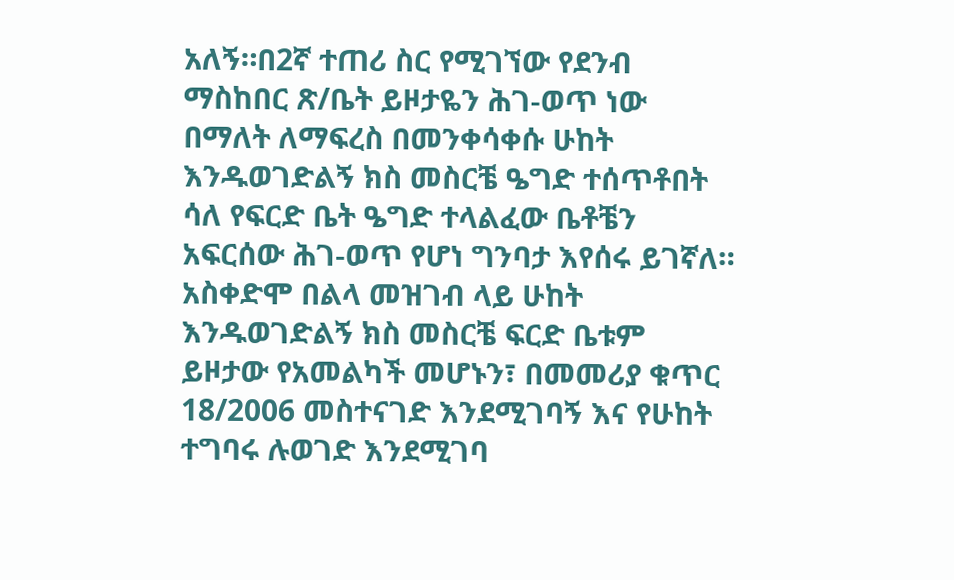አለኝ።በ2ኛ ተጠሪ ስር የሚገኘው የደንብ ማስከበር ጽ/ቤት ይዞታዬን ሕገ-ወጥ ነው በማለት ለማፍረስ በመንቀሳቀሱ ሁከት እንዱወገድልኝ ክስ መስርቼ ዔግድ ተሰጥቶበት ሳለ የፍርድ ቤት ዔግድ ተላልፈው ቤቶቼን አፍርሰው ሕገ-ወጥ የሆነ ግንባታ እየሰሩ ይገኛለ። አስቀድሞ በልላ መዝገብ ላይ ሁከት እንዱወገድልኝ ክስ መስርቼ ፍርድ ቤቱም ይዞታው የአመልካች መሆኑን፣ በመመሪያ ቁጥር 18/2006 መስተናገድ እንደሚገባኝ እና የሁከት ተግባሩ ሉወገድ እንደሚገባ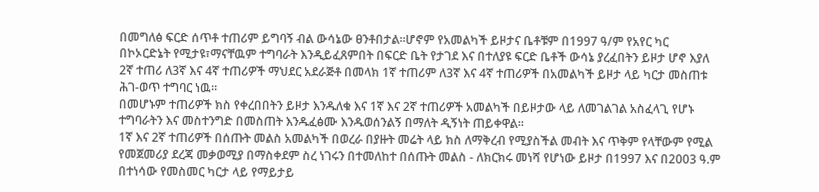በመግለፅ ፍርድ ሰጥቶ ተጠሪም ይግባኝ ብል ውሳኔው ፀንቶበታል።ሆኖም የአመልካች ይዞታና ቤቶቹም በ1997 ዓ/ም የአየር ካር በኮኦርድኔት የሚታዩ፣ማናቸዉም ተግባራት እንዲይፈጸምበት በፍርድ ቤት የታገደ እና በተለያዩ ፍርድ ቤቶች ውሳኔ ያረፈበትን ይዞታ ሆኖ እያለ 2ኛ ተጠሪ ለ3ኛ እና 4ኛ ተጠሪዎች ማህደር አደራጅቶ በመላክ 1ኛ ተጠሪም ለ3ኛ እና 4ኛ ተጠሪዎች በአመልካች ይዞታ ላይ ካርታ መስጠቱ ሕገ-ወጥ ተግባር ነዉ።
በመሆኑም ተጠሪዎች ክስ የቀረበበትን ይዞታ እንዱለቁ እና 1ኛ እና 2ኛ ተጠሪዎች አመልካች በይዞታው ላይ ለመገልገል አስፈላጊ የሆኑ ተግባራትን እና መስተንግድ በመስጠት እንዱፈፅሙ እንዱወሰንልኝ በማለት ዲኝነት ጠይቀዋል።
1ኛ እና 2ኛ ተጠሪዎች በሰጡት መልስ አመልካች በወረራ በያዙት መሬት ላይ ክስ ለማቅረብ የሚያስችል መብት እና ጥቅም የላቸውም የሚል የመጀመሪያ ደረጃ መቃወሚያ በማስቀደም ስረ ነገሩን በተመለከተ በሰጡት መልስ - ለክርክሩ መነሻ የሆነው ይዞታ በ1997 እና በ2003 ዓ.ም በተነሳው የመስመር ካርታ ላይ የማይታይ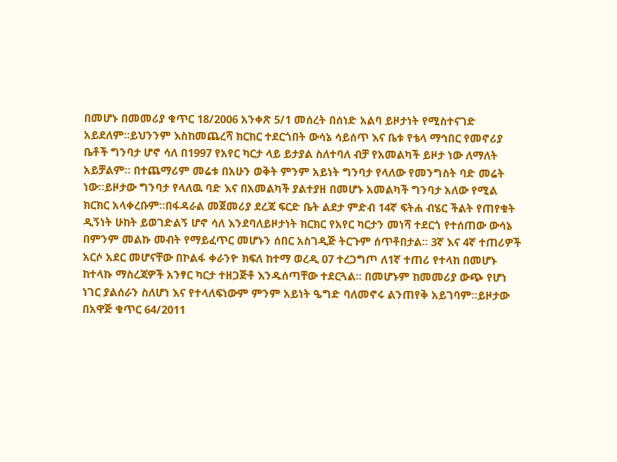በመሆኑ በመመሪያ ቁጥር 18/2006 አንቀጽ 5/1 መሰረት በሰነድ አልባ ይዞታነት የሚስተናገድ አይደለም።ይህንንም እስከመጨረሻ ክርክር ተደርጎበት ውሳኔ ሳይሰጥ እና ቤቱ የቴላ ማኅበር የመኖሪያ ቤቶች ግንባታ ሆኖ ሳለ በ1997 የአየር ካርታ ላይ ይታያል ስለተባለ ብቻ የአመልካች ይዞታ ነው ለማለት አይቻልም። በተጨማሪም መሬቱ በአሁን ወቅት ምንም አይነት ግንባታ የላለው የመንግስት ባድ መሬት ነው።ይዞታው ግንባታ የላለዉ ባድ እና በአመልካች ያልተያዘ በመሆኑ አመልካች ግንባታ አለው የሚል ክርክር አላቀረቡም።በፋዳራል መጀመሪያ ደረጃ ፍርድ ቤት ልደታ ምድብ 14ኛ ፍትሐ ብሄር ችልት የጠየቁት ዲኝነት ሁከት ይወገድልኝ ሆኖ ሳለ እንደባለይዞታነት ክርክር የአየር ካርታን መነሻ ተደርጎ የተሰጠው ውሳኔ በምንም መልኩ መብት የማይፈጥር መሆኑን ሰበር አስገዲጅ ትርጉም ሰጥቶበታል። 3ኛ እና 4ኛ ተጠሪዎች አርሶ አደር መሆናቸው በኮልፋ ቀራንዮ ክፍለ ከተማ ወረዲ 07 ተረጋግጦ ለ1ኛ ተጠሪ የተላከ በመሆኑ ከተላኩ ማስረጃዎች አንፃር ካርታ ተዘጋጅቶ እንዱሰጣቸው ተደርጓል። በመሆኑም ከመመሪያ ውጭ የሆነ ነገር ያልሰራን ስለሆነ እና የተላለፍነውም ምንም አይነት ዔግድ ባለመኖሩ ልንጠየቅ አይገባም።ይዞታው በአዋጅ ቁጥር 64/2011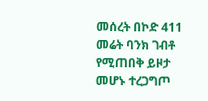መሰረት በኮድ 411 መሬት ባንክ ገብቶ የሚጠበቅ ይዞታ መሆኑ ተረጋግጦ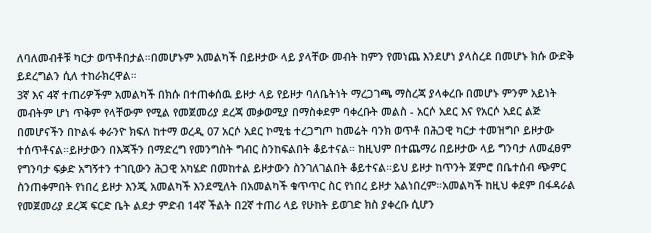ለባለመብቶቹ ካርታ ወጥቶበታል።በመሆኑም አመልካች በይዞታው ላይ ያላቸው መብት ከምን የመነጨ እንደሆነ ያላስረደ በመሆኑ ክሱ ውድቅ ይደረግልን ሲለ ተከራክረዋል።
3ኛ እና 4ኛ ተጠሪዎችም አመልካች በክሱ በተጠቀሰዉ ይዞታ ላይ የይዞታ ባለቤትነት ማረጋገጫ ማስረጃ ያላቀረቡ በመሆኑ ምንም አይነት መብትም ሆነ ጥቅም የላቸውም የሚል የመጀመሪያ ደረጃ መቃወሚያ በማስቀደም ባቀረቡት መልስ - አርሶ አደር እና የአርሶ አደር ልጅ በመሆናችን በኮልፋ ቀራንዮ ክፍለ ከተማ ወረዲ 07 አርሶ አደር ኮሚቴ ተረጋግጦ ከመሬት ባንክ ወጥቶ በሕጋዊ ካርታ ተመዝግቦ ይዞታው ተሰጥቶናል።ይዞታውን በእጃችን በማድረግ የመንግስት ግብር ስንከፍልበት ቆይተናል። ከዚህም በተጨማሪ በይዞታው ላይ ግንባታ ለመፈፀም የግንባታ ፍቃድ አግኝተን ተገቢውን ሕጋዊ አካሄድ በመከተል ይዞታውን ስንገለገልበት ቆይተናል።ይህ ይዞታ ከጥንት ጀምሮ በቤተሰብ ጭምር ስንጠቀምበት የነበረ ይዞታ እንጂ አመልካች እንደሚለት በአመልካች ቁጥጥር ስር የነበረ ይዞታ አልነበረም።አመልካች ከዚህ ቀደም በፋዳራል የመጀመሪያ ደረጃ ፍርድ ቤት ልደታ ምድብ 14ኛ ችልት በ2ኛ ተጠሪ ላይ የሁከት ይወገድ ክስ ያቀረቡ ሲሆን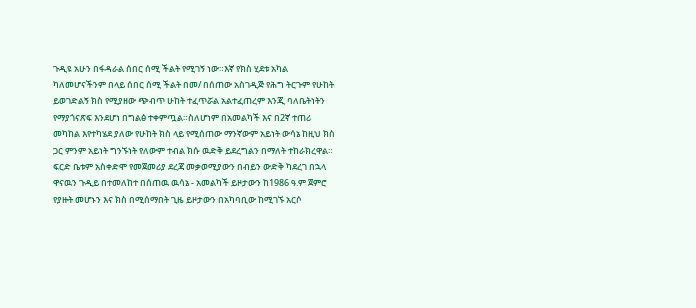ጉዲዩ አሁን በፋዳራል ሰበር ሰሚ ችልት የሚገኝ ነው።እኛ የክስ ሂደቱ አካል ካለመሆናችንም በላይ ሰበር ሰሚ ችልት በመ/ በሰጠው አስገዲጅ የሕግ ትርጉም የሁከት ይወገድልኝ ክስ የሚያዘው ጭብጥ ሁከት ተፈጥሯል አልተፈጠረም እንጂ ባለቤትነትን የማያጎናጽፍ እንደሆነ በግልፅ ተቀምጧል።ስለሆነም በአመልካች እና በ2ኛ ተጠሪ መካከል እየተካሄደ ያለው የሁከት ክስ ላይ የሚሰጠው ማንኛውም አይነት ውሳኔ ከዚህ ክስ ጋር ምንም አይነት ግንኙነት የለውም ተብል ክሱ ዉድቅ ይደረግልን በማለት ተከራክረዋል።
ፍርድ ቤቱም አስቀድሞ የመጀመሪያ ደረጃ መቃወሚያውን በብይን ውድቅ ካደረገ በኋላ ዋናዉን ጉዲይ በተመለከተ በሰጠዉ ዉሳኔ - አመልካች ይዞታውን ከ1986 ዓ.ም ጀምሮ የያዙት መሆኑን እና ክስ በሚሰማበት ጊዜ ይዞታውን በአካባቢው ከሚገኙ አርሶ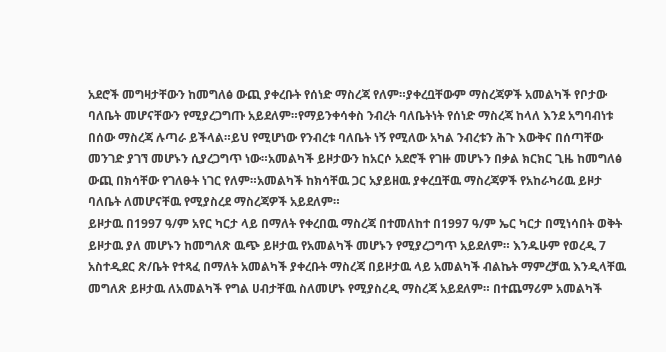አደሮች መግዛታቸውን ከመግለፅ ውጪ ያቀረቡት የሰነድ ማስረጃ የለም።ያቀረቧቸውም ማስረጃዎች አመልካች የቦታው ባለቤት መሆናቸውን የሚያረጋግጡ አይደለም።የማይንቀሳቀስ ንብረት ባለቤትነት የሰነድ ማስረጃ ከላለ እንደ አግባብነቱ በሰው ማስረጃ ሉጣራ ይችላል።ይህ የሚሆነው የንብረቱ ባለቤት ነኝ የሚለው አካል ንብረቱን ሕጉ እውቅና በሰጣቸው መንገድ ያገኘ መሆኑን ሲያረጋግጥ ነው።አመልካች ይዞታውን ከአርሶ አደሮች የገዙ መሆኑን በቃል ክርክር ጊዜ ከመግለፅ ውጪ በክሳቸው የገለፁት ነገር የለም።አመልካች ከክሳቸዉ ጋር አያይዘዉ ያቀረቧቸዉ ማስረጃዎች የአከራካሪዉ ይዞታ ባለቤት ለመሆናቸዉ የሚያስረደ ማስረጃዎች አይደለም።
ይዞታዉ በ1997 ዓ/ም አየር ካርታ ላይ በማለት የቀረበዉ ማስረጃ በተመለከተ በ1997 ዓ/ም ኤር ካርታ በሚነሳበት ወቅት ይዞታዉ ያለ መሆኑን ከመግለጽ ዉጭ ይዞታዉ የአመልካች መሆኑን የሚያረጋግጥ አይደለም። እንዱሁም የወረዲ 7 አስተዲደር ጽ/ቤት የተጻፈ በማለት አመልካች ያቀረቡት ማስረጃ በይዞታዉ ላይ አመልካች ብልኬት ማምረቻዉ እንዲላቸዉ መግለጽ ይዞታዉ ለአመልካች የግል ሀብታቸዉ ስለመሆኑ የሚያስረዲ ማስረጃ አይደለም። በተጨማሪም አመልካች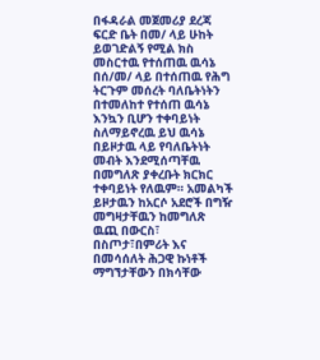በፋዳራል መጀመሪያ ደረጃ ፍርድ ቤት በመ/ ላይ ሁከት ይወገድልኝ የሚል ክስ መስርተዉ የተሰጠዉ ዉሳኔ በሰ/መ/ ላይ በተሰጠዉ የሕግ ትርጉም መሰረት ባለቤትነትን በተመለከተ የተሰጠ ዉሳኔ እንኳን ቢሆን ተቀባይነት ስለማይኖረዉ ይህ ዉሳኔ በይዞታዉ ላይ የባለቤትነት መብት እንደሚሰጣቸዉ በመግለጽ ያቀረቡት ክርክር ተቀባይነት የለዉም። አመልካች ይዞታዉን ከአርሶ አደሮች በግዥ መግዛታቸዉን ከመግለጽ ዉጪ በውርስ፣ በስጦታ፣በምሪት እና በመሳሰለት ሕጋዊ ኩነቶች ማግኘታቸውን በክሳቸው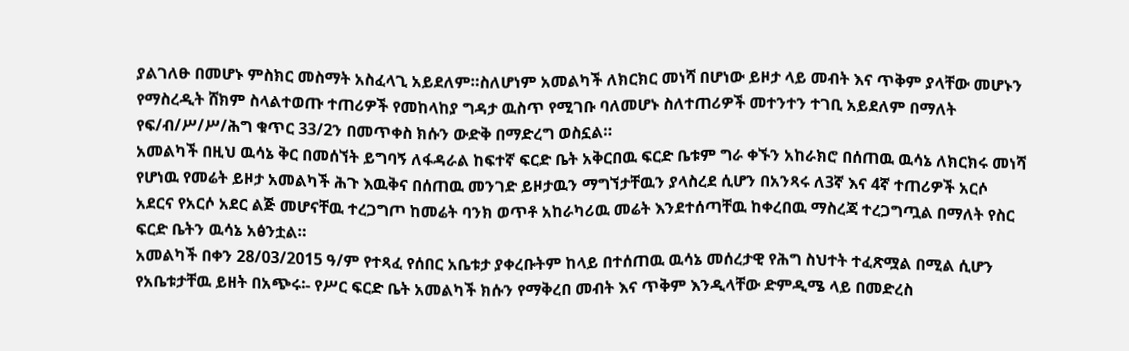ያልገለፁ በመሆኑ ምስክር መስማት አስፈላጊ አይደለም።ስለሆነም አመልካች ለክርክር መነሻ በሆነው ይዞታ ላይ መብት እና ጥቅም ያላቸው መሆኑን የማስረዲት ሸክም ስላልተወጡ ተጠሪዎች የመከላከያ ግዳታ ዉስጥ የሚገቡ ባለመሆኑ ስለተጠሪዎች መተንተን ተገቢ አይደለም በማለት የፍ/ብ/ሥ/ሥ/ሕግ ቁጥር 33/2ን በመጥቀስ ክሱን ውድቅ በማድረግ ወስኗል።
አመልካች በዚህ ዉሳኔ ቅር በመሰኘት ይግባኝ ለፋዳራል ከፍተኛ ፍርድ ቤት አቅርበዉ ፍርድ ቤቱም ግራ ቀኙን አከራክሮ በሰጠዉ ዉሳኔ ለክርክሩ መነሻ የሆነዉ የመሬት ይዞታ አመልካች ሕጉ እዉቅና በሰጠዉ መንገድ ይዞታዉን ማግኘታቸዉን ያላስረደ ሲሆን በአንጻሩ ለ3ኛ እና 4ኛ ተጠሪዎች አርሶ አደርና የአርሶ አደር ልጅ መሆናቸዉ ተረጋግጦ ከመሬት ባንክ ወጥቶ አከራካሪዉ መሬት እንደተሰጣቸዉ ከቀረበዉ ማስረጃ ተረጋግጧል በማለት የስር ፍርድ ቤትን ዉሳኔ አፅንቷል።
አመልካች በቀን 28/03/2015 ዓ/ም የተጻፈ የሰበር አቤቱታ ያቀረቡትም ከላይ በተሰጠዉ ዉሳኔ መሰረታዊ የሕግ ስህተት ተፈጽሟል በሚል ሲሆን የአቤቱታቸዉ ይዘት በአጭሩ፡- የሥር ፍርድ ቤት አመልካች ክሱን የማቅረበ መብት እና ጥቅም እንዲላቸው ድምዲሜ ላይ በመድረስ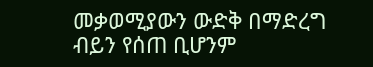መቃወሚያውን ውድቅ በማድረግ ብይን የሰጠ ቢሆንም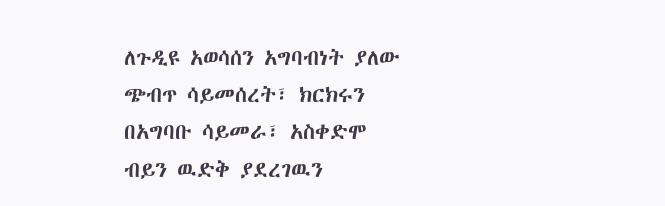ለጉዲዩ አወሳሰን አግባብነት ያለው ጭብጥ ሳይመሰረት፣ ክርክሩን በአግባቡ ሳይመራ፣ አስቀድሞ ብይን ዉድቅ ያደረገዉን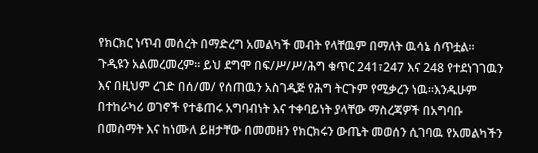የክርክር ነጥብ መሰረት በማድረግ አመልካች መብት የላቸዉም በማለት ዉሳኔ ሰጥቷል። ጉዲዩን አልመረመረም። ይህ ደግሞ በፍ/ሥ/ሥ/ሕግ ቁጥር 241፣247 እና 248 የተደነገገዉን እና በዚህም ረገድ በሰ/መ/ የሰጠዉን አስገዲጅ የሕግ ትርጉም የሚቃረን ነዉ።እንዱሁም በተከራካሪ ወገኖች የተቆጠሩ አግባብነት እና ተቀባይነት ያላቸው ማስረጃዎች በአግባቡ በመስማት እና ከነሙለ ይዘታቸው በመመዘን የክርክሩን ውጤት መወሰን ሲገባዉ የአመልካችን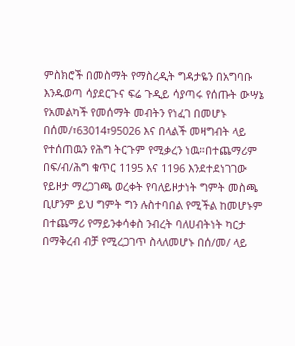ምስክሮች በመስማት የማስረዲት ግዳታዬን በአግባቡ እንዱወጣ ሳያደርጉና ፍሬ ጉዲይ ሳያጣሩ የሰጡት ውሣኔ የአመልካች የመሰማት መብትን የነፈገ በመሆኑ በሰመ/፣63014፣95026 እና በላልች መዛግብት ላይ የተሰጠዉን የሕግ ትርጉም የሚቃረን ነዉ።በተጨማሪም በፍ/ብ/ሕግ ቁጥር 1195 እና 1196 እንደተደነገገው የይዞታ ማረጋገጫ ወረቀት የባለይዞታነት ግምት መስጫ ቢሆንም ይህ ግምት ግን ሉስተባበል የሚችል ከመሆኑም በተጨማሪ የማይንቀሳቀስ ንብረት ባለሀብትነት ካርታ በማቅረብ ብቻ የሚረጋገጥ ስላለመሆኑ በሰ/መ/ ላይ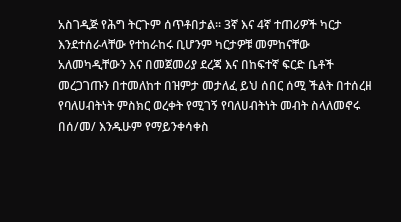አስገዲጅ የሕግ ትርጉም ሰጥቶበታል። 3ኛ እና 4ኛ ተጠሪዎች ካርታ እንደተሰራላቸው የተከራከሩ ቢሆንም ካርታዎቹ መምከናቸው አለመካዲቸውን እና በመጀመሪያ ደረጃ እና በከፍተኛ ፍርድ ቤቶች መረጋገጡን በተመለከተ በዝምታ መታለፈ ይህ ሰበር ሰሚ ችልት በተሰረዘ የባለሀብትነት ምስክር ወረቀት የሚገኝ የባለሀብትነት መብት ስላለመኖሩ በሰ/መ/ እንዱሁም የማይንቀሳቀስ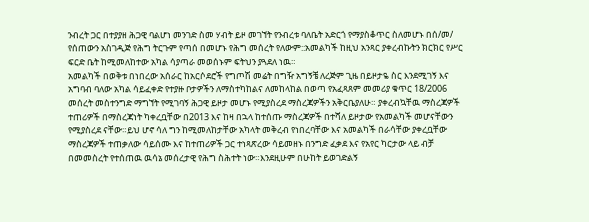ንብረት ጋር በተያያዘ ሕጋዊ ባልሆነ መንገድ ስመ ሃብት ይዞ መገኘት የንብረቱ ባለቤት አድርጎ የማያስቆጥር ስለመሆኑ በሰ/መ/ የሰጠውን አስገዲጅ የሕግ ትርጉም የጣሰ በመሆኑ የሕግ መሰረት የለውም::አመልካች ከዚህ አንጻር ያቀረብኩትን ክርክር የሥር ፍርድ ቤት ከሚመለከተው አካል ሳያጣራ መወሰኑም ፍትህን ያጓደለ ነዉ።
አመልካች በወቅቱ በነበረው አሰራር ከአርሶደሮች የግጦሽ መሬት በግዥ አግኝቼ ለረጅም ጊዜ በይዞታዬ ስር እንደሚገኝ እና አግባብ ባለው አካል ሳይፈቀድ የተያዙ ቦታዎችን ለማስተካከልና ለመከላከል በወጣ የአፈጻጸም መመሪያ ቁጥር 18/2006 መሰረት መስተንግድ ማግኘት የሚገባኝ ሕጋዊ ይዞታ መሆኑ የሚያስረደ ማስረጃዎችን አቅርቤያለሁ። ያቀረብኳቸዉ ማስረጃዎች ተጠሪዎች በማስረጃነት ካቀረቧቸው በ2013 እና ከዛ በኋላ ከተሰጡ ማስረጃዎች በተሻለ ይዞታው የአመልካች መሆናቸውን የሚያስረደ ናቸው።ይህ ሆኖ ሳለ ግን ከሚመለከታቸው አካላት መቅረብ የነበረባቸው እና አመልካች በራሳቸው ያቀረቧቸው ማስረጃዎች ተጠቃለው ሳይሰሙ እና ከተጠሪዎች ጋር ተነጻጽረው ሳይመዘኑ በንግድ ፈቃደ እና የአየር ካርታው ላይ ብቻ በመመስረት የተሰጠዉ ዉሳኔ መሰረታዊ የሕግ ስሕተት ነው።እንደዚሁም በሁከት ይወገድልኝ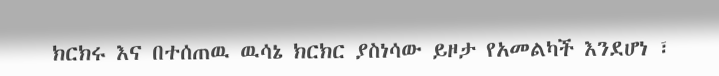ክርክሩ እና በተሰጠዉ ዉሳኔ ክርክር ያስነሳው ይዞታ የአመልካች እንደሆነ ፣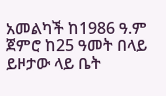አመልካች ከ1986 ዓ.ም ጀምሮ ከ25 ዓመት በላይ ይዞታው ላይ ቤት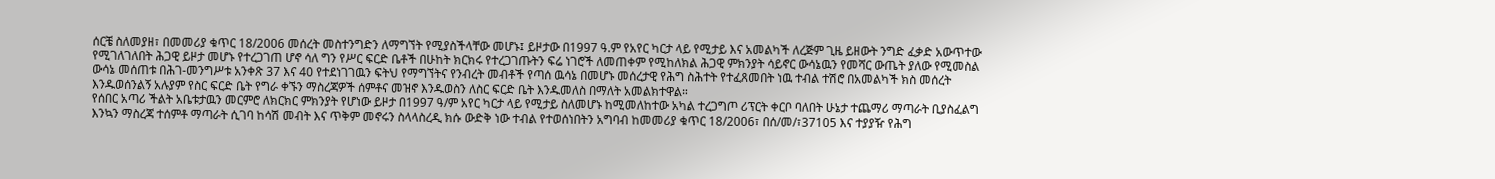ሰርቼ ስለመያዘ፣ በመመሪያ ቁጥር 18/2006 መሰረት መስተንግድን ለማግኘት የሚያስችላቸው መሆኑ፤ ይዞታው በ1997 ዓ.ም የአየር ካርታ ላይ የሚታይ እና አመልካች ለረጅም ጊዜ ይዘውት ንግድ ፈቃድ አውጥተው የሚገለገለበት ሕጋዊ ይዞታ መሆኑ የተረጋገጠ ሆኖ ሳለ ግን የሥር ፍርድ ቤቶች በሁከት ክርክሩ የተረጋገጡትን ፍሬ ነገሮች ለመጠቀም የሚከለክል ሕጋዊ ምክንያት ሳይኖር ውሳኔዉን የመሻር ውጤት ያለው የሚመስል ውሳኔ መሰጠቱ በሕገ-መንግሥቱ አንቀጽ 37 እና 40 የተደነገገዉን ፍትህ የማግኘትና የንብረት መብቶች የጣሰ ዉሳኔ በመሆኑ መሰረታዊ የሕግ ስሕተት የተፈጸመበት ነዉ ተብል ተሽሮ በአመልካች ክስ መሰረት እንዱወሰንልኝ አሉያም የስር ፍርድ ቤት የግራ ቀኙን ማስረጃዎች ሰምቶና መዝኖ እንዱወስን ለስር ፍርድ ቤት እንዱመለስ በማለት አመልክተዋል።
የሰበር አጣሪ ችልት አቤቱታዉን መርምሮ ለክርክር ምክንያት የሆነው ይዞታ በ1997 ዓ/ም አየር ካርታ ላይ የሚታይ ስለመሆኑ ከሚመለከተው አካል ተረጋግጦ ሪፕርት ቀርቦ ባለበት ሁኔታ ተጨማሪ ማጣራት ቢያስፈልግ እንኳን ማስረጃ ተሰምቶ ማጣራት ሲገባ ከሳሽ መብት እና ጥቅም መኖሩን ስላላስረዲ ክሱ ውድቅ ነው ተብል የተወሰነበትን አግባብ ከመመሪያ ቁጥር 18/2006፣ በሰ/መ/፣37105 እና ተያያዥ የሕግ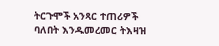ትርጉሞች አንጻር ተጠሪዎች ባለበት እንዱመረመር ትእዛዝ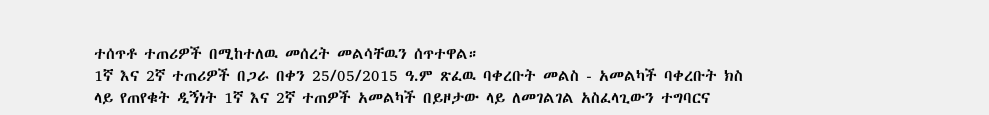ተሰጥቶ ተጠሪዎች በሚከተለዉ መሰረት መልሳቸዉን ሰጥተዋል።
1ኛ እና 2ኛ ተጠሪዎች በጋራ በቀን 25/05/2015 ዓ.ም ጽፈዉ ባቀረቡት መልስ - አመልካች ባቀረቡት ክስ ላይ የጠየቁት ዲኝነት 1ኛ እና 2ኛ ተጠዎች አመልካች በይዞታው ላይ ለመገልገል አስፈላጊውን ተግባርና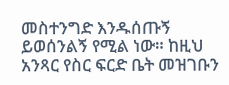መስተንግድ እንዱሰጡኝ ይወሰንልኝ የሚል ነው። ከዚህ አንጻር የስር ፍርድ ቤት መዝገቡን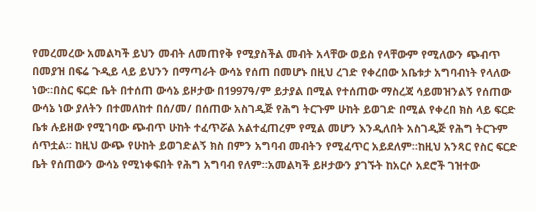የመረመረው አመልካች ይህን መብት ለመጠየቅ የሚያስችል መብት አላቸው ወይስ የላቸውም የሚለውን ጭብጥ በመያዝ በፍሬ ጉዲይ ላይ ይህንን በማጣራት ውሳኔ የሰጠ በመሆኑ በዚህ ረገድ የቀረበው አቤቱታ አግባብነት የላለው ነው።በስር ፍርድ ቤት በተሰጠ ውሳኔ ይዞታው በ1997ዓ/ም ይታያል በሚል የተሰጠው ማስረጃ ሳይመዝንልኝ የሰጠው ውሳኔ ነው ያለትን በተመለከተ በሰ/መ/ በሰጠው አስገዲጅ የሕግ ትርጉም ሁከት ይወገድ በሚል የቀረበ ክስ ላይ ፍርድ ቤቱ ሉይዘው የሚገባው ጭብጥ ሁከት ተፈጥሯል አልተፈጠረም የሚል መሆን እንዲለበት አስገዲጅ የሕግ ትርጉም ሰጥቷል። ከዚህ ውጭ የሁከት ይወገድልኝ ክስ በምን አግባብ መብትን የሚፈጥር አይደለም።ከዚህ አንጻር የስር ፍርድ ቤት የሰጠውን ውሳኔ የሚነቀፍበት የሕግ አግባብ የለም።አመልካች ይዞታውን ያገኙት ከአርሶ አደሮች ገዝተው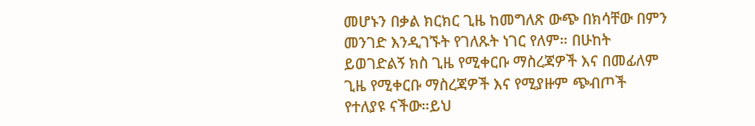መሆኑን በቃል ክርክር ጊዜ ከመግለጽ ውጭ በክሳቸው በምን መንገድ እንዲገኙት የገለጹት ነገር የለም። በሁከት ይወገድልኝ ክስ ጊዜ የሚቀርቡ ማስረጃዎች እና በመፊለም ጊዜ የሚቀርቡ ማስረጃዎች እና የሚያዙም ጭብጦች የተለያዩ ናችው።ይህ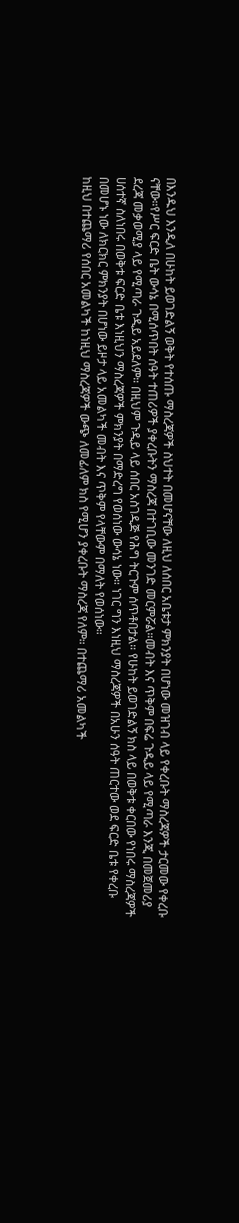በእንዱህ እንዲለ በሁከት ይወገድልኝ ወቅት የተሰጡ ማስረጃዎች ስህተት በመሆናቸው ለዚህ ለሰበር አቤቱታ ምክንያት በሆነው መዝገብ ላይ የቀረቡት ማስረጃዎች ታርመው የቀረቡ ናቸው።የሥር ፍርድ ቤት ውሳኔ በሚሰጥበት ሰዓት ተጠሪዎች ያቀረቡትን ማስረጃ በተገቢው መንገድ መርምሯል።መብት እና ጥቅም በፍሬ ጉዲይ ላይ የሚጣራ እንጂ በመጀመሪያ ደረጃ መቃወሚያ ላይ የሚጣራ ጉዲይ አይደለም። በዚህም ጉዲይ ላይ ሰበር አስገዲጅ የሕግ ትርጉም ሰጥቶበታል። የሁከት ይወገድልኝ ክስ ላይ በወቅቱ ቀርበው የነበሩ ማስረጃዎች ሀሰተኛ ስለነበሩ በወቅቱ ፍርድ ቤቱ እነዚህን ማስረጃዎች ምክንያት በማድረግ የወሰነው ውሳኔ ነው። ነገር ግን እነዚህ ማስረጃዎች በአሁን ሰዓት ጠርተው ወደ ፍርድ ቤቱ የቀረቡ በመሆኑ ነው ለክርክር ምክንያት በሆነው ይዞታ ላይ አመልካች መብት እና ጥቅም የላቸውም በማለት የወሰነው።
ከዚህ በተጨማሪ የሰበር አመልካች ከነዚህ ማስረጃዎች ውጭ ለመፊለም ክስ የሚሆን ያቀረቡት ማስረጃ የለም። በተጨማሪ አመልካች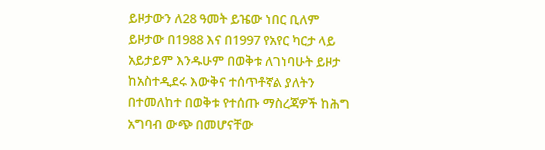ይዞታውን ለ28 ዓመት ይዤው ነበር ቢለም ይዞታው በ1988 እና በ1997 የአየር ካርታ ላይ አይታይም እንዱሁም በወቅቱ ለገነባሁት ይዞታ ከአስተዲደሩ እውቅና ተሰጥቶኛል ያለትን በተመለከተ በወቅቱ የተሰጡ ማስረጃዎች ከሕግ አግባብ ውጭ በመሆናቸው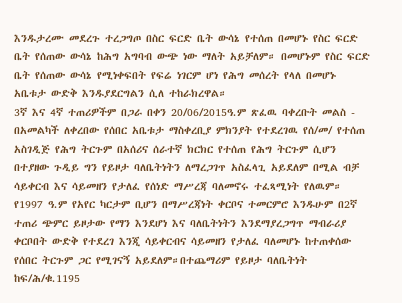እንዱታረሙ መደረጉ ተረጋግጦ በስር ፍርድ ቤት ውሳኔ የተሰጠ በመሆኑ የስር ፍርድ ቤት የሰጠው ውሳኔ ከሕግ አግባብ ውጭ ነው ማለት አይቻለም። በመሆኑም የስር ፍርድ ቤት የሰጠው ውሳኔ የሚነቀፍበት የፍሬ ነገርም ሆነ የሕግ መሰረት የላለ በመሆኑ አቤቱታ ውድቅ እንዱያደርግልን ሲለ ተከራክረዋል።
3ኛ እና 4ኛ ተጠሪዎችም በጋራ በቀን 20/06/2015ዓ.ም ጽፈዉ ባቀረቡት መልስ - በአመልካች ለቀረበው የሰበር አቤቱታ ማስቀረቢያ ምክንያት የተደረገዉ የሰ/መ/ የተሰጠ አስገዲጅ የሕግ ትርጉም በአሰሪና ሰራተኛ ክርክር የተሰጠ የሕግ ትርጉም ሲሆን በተያዘው ጉዲይ ግን የይዞታ ባለቤትነትን ለማረጋገጥ አስፈላጊ አይደለም በሚል ብቻ ሳይቀርብ እና ሳይመዘን የታለፈ የሰነድ ማሥረጃ ባለመኖሩ ተፈጻሚነት የለዉም። የ1997 ዓ.ም የአየር ካርታም ቢሆን በማሥረጃነት ቀርቦና ተመርምሮ እንዱሁም በ2ኛ ተጠሪ ጭምር ይዞታው የማን እንደሆነ እና ባለቤትነትን እንደማያረጋግጥ ማብራሪያ ቀርቦበት ውድቅ የተደረገ እንጂ ሳይቀርብና ሳይመዘን የታለፈ ባለመሆኑ ከተጠቀሰው የሰበር ትርጉም ጋር የሚገናኝ አይደለም።በተጨማሪም የይዞታ ባለቤትነት ከፍ/ሕ/ቁ.1195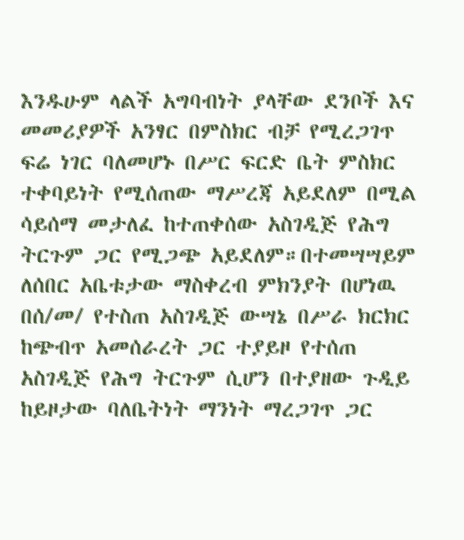እንዱሁም ላልች አግባብነት ያላቸው ደንቦች እና መመሪያዎች አንፃር በምስክር ብቻ የሚረጋገጥ ፍሬ ነገር ባለመሆኑ በሥር ፍርድ ቤት ምስክር ተቀባይነት የሚሰጠው ማሥረጃ አይደለም በሚል ሳይሰማ መታለፈ ከተጠቀሰው አስገዲጅ የሕግ ትርጉም ጋር የሚጋጭ አይደለም።በተመሣሣይም ለሰበር አቤቱታው ማስቀረብ ምክንያት በሆነዉ በሰ/መ/ የተስጠ አስገዲጅ ውሣኔ በሥራ ክርክር ከጭብጥ አመሰራረት ጋር ተያይዞ የተሰጠ አስገዲጅ የሕግ ትርጉም ሲሆን በተያዘው ጉዲይ ከይዞታው ባለቤትነት ማንነት ማረጋገጥ ጋር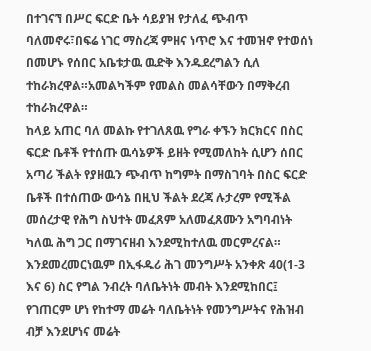በተገናኘ በሥር ፍርድ ቤት ሳይያዝ የታለፈ ጭብጥ ባለመኖሩ፣በፍሬ ነገር ማስረጃ ምዘና ነጥሮ እና ተመዝኖ የተወሰነ በመሆኑ የሰበር አቤቱታዉ ዉድቅ እንዱደረግልን ሲለ ተከራክረዋል።አመልካችም የመልስ መልሳቸውን በማቅረብ ተከራክረዋል።
ከላይ አጠር ባለ መልኩ የተገለጸዉ የግራ ቀኙን ክርክርና በስር ፍርድ ቤቶች የተሰጡ ዉሳኔዎች ይዘት የሚመለከት ሲሆን ሰበር አጣሪ ችልት የያዘዉን ጭብጥ ከግምት በማስገባት በስር ፍርድ ቤቶች በተሰጠው ውሳኔ በዚህ ችልት ደረጃ ሉታረም የሚችል መሰረታዊ የሕግ ስህተት መፈጸም አለመፈጸሙን አግባብነት ካለዉ ሕግ ጋር በማገናዘብ እንደሚከተለዉ መርምረናል።
እንደመረመርነዉም በኢፋዱሪ ሕገ መንግሥት አንቀጽ 40(1-3 እና 6) ስር የግል ንብረት ባለቤትነት መብት እንደሚከበር፤ የገጠርም ሆነ የከተማ መሬት ባለቤትነት የመንግሥትና የሕዝብ ብቻ እንደሆነና መሬት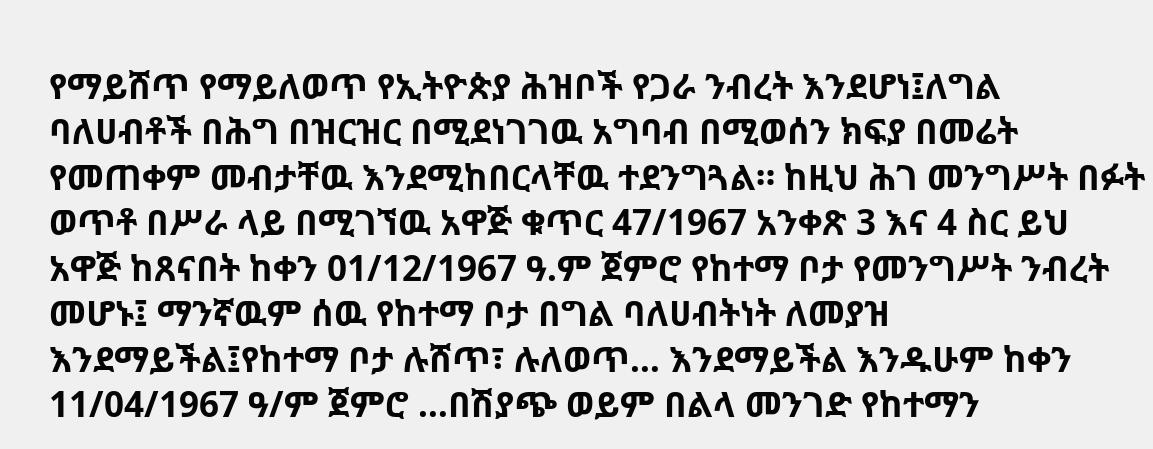የማይሸጥ የማይለወጥ የኢትዮጵያ ሕዝቦች የጋራ ንብረት እንደሆነ፤ለግል ባለሀብቶች በሕግ በዝርዝር በሚደነገገዉ አግባብ በሚወሰን ክፍያ በመሬት የመጠቀም መብታቸዉ እንደሚከበርላቸዉ ተደንግጓል። ከዚህ ሕገ መንግሥት በፉት ወጥቶ በሥራ ላይ በሚገኘዉ አዋጅ ቁጥር 47/1967 አንቀጽ 3 እና 4 ስር ይህ አዋጅ ከጸናበት ከቀን 01/12/1967 ዓ.ም ጀምሮ የከተማ ቦታ የመንግሥት ንብረት መሆኑ፤ ማንኛዉም ሰዉ የከተማ ቦታ በግል ባለሀብትነት ለመያዝ እንደማይችል፤የከተማ ቦታ ሉሸጥ፣ ሉለወጥ… እንደማይችል እንዱሁም ከቀን 11/04/1967 ዓ/ም ጀምሮ …በሽያጭ ወይም በልላ መንገድ የከተማን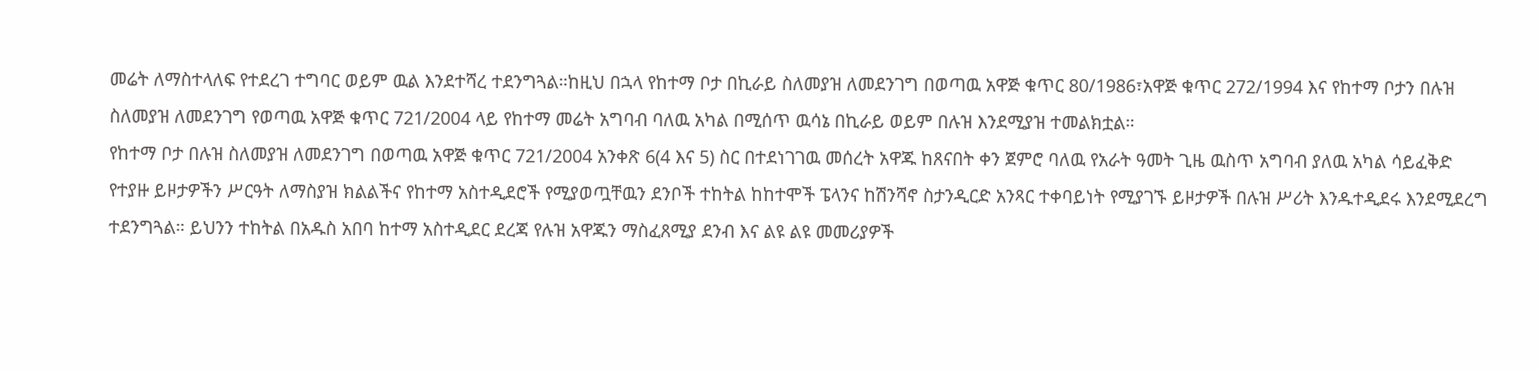መሬት ለማስተላለፍ የተደረገ ተግባር ወይም ዉል እንደተሻረ ተደንግጓል።ከዚህ በኋላ የከተማ ቦታ በኪራይ ስለመያዝ ለመደንገግ በወጣዉ አዋጅ ቁጥር 80/1986፣አዋጅ ቁጥር 272/1994 እና የከተማ ቦታን በሉዝ ስለመያዝ ለመደንገግ የወጣዉ አዋጅ ቁጥር 721/2004 ላይ የከተማ መሬት አግባብ ባለዉ አካል በሚሰጥ ዉሳኔ በኪራይ ወይም በሉዝ እንደሚያዝ ተመልክቷል።
የከተማ ቦታ በሉዝ ስለመያዝ ለመደንገግ በወጣዉ አዋጅ ቁጥር 721/2004 አንቀጽ 6(4 እና 5) ስር በተደነገገዉ መሰረት አዋጁ ከጸናበት ቀን ጀምሮ ባለዉ የአራት ዓመት ጊዜ ዉስጥ አግባብ ያለዉ አካል ሳይፈቅድ የተያዙ ይዞታዎችን ሥርዓት ለማስያዝ ክልልችና የከተማ አስተዲደሮች የሚያወጧቸዉን ደንቦች ተከትል ከከተሞች ፔላንና ከሽንሻኖ ስታንዲርድ አንጻር ተቀባይነት የሚያገኙ ይዞታዎች በሉዝ ሥሪት እንዱተዲደሩ እንደሚደረግ ተደንግጓል። ይህንን ተከትል በአዱስ አበባ ከተማ አስተዲደር ደረጃ የሉዝ አዋጁን ማስፈጸሚያ ደንብ እና ልዩ ልዩ መመሪያዎች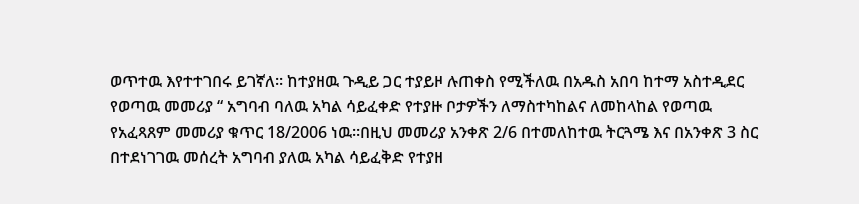ወጥተዉ እየተተገበሩ ይገኛለ። ከተያዘዉ ጉዲይ ጋር ተያይዞ ሉጠቀስ የሚችለዉ በአዱስ አበባ ከተማ አስተዲደር የወጣዉ መመሪያ “ አግባብ ባለዉ አካል ሳይፈቀድ የተያዙ ቦታዎችን ለማስተካከልና ለመከላከል የወጣዉ የአፈጻጸም መመሪያ ቁጥር 18/2006 ነዉ።በዚህ መመሪያ አንቀጽ 2/6 በተመለከተዉ ትርጓሜ እና በአንቀጽ 3 ስር በተደነገገዉ መሰረት አግባብ ያለዉ አካል ሳይፈቅድ የተያዘ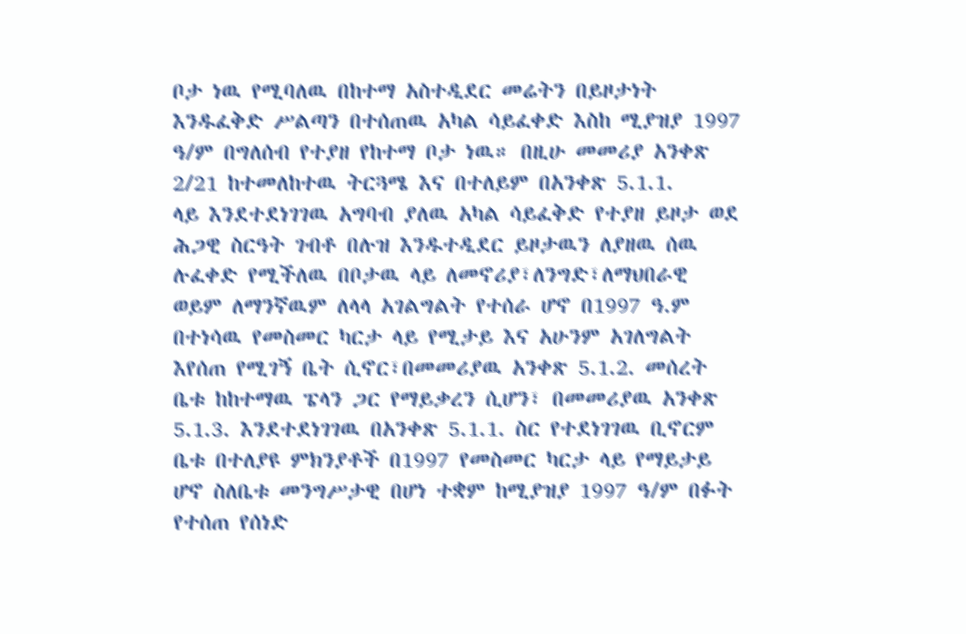ቦታ ነዉ የሚባለዉ በከተማ አስተዲደር መሬትን በይዞታነት እንዱፈቅድ ሥልጣን በተሰጠዉ አካል ሳይፈቀድ እስከ ሚያዝያ 1997 ዓ/ም በግለሰብ የተያዘ የከተማ ቦታ ነዉ። በዚሁ መመሪያ አንቀጽ 2/21 ከተመለከተዉ ትርጓሜ እና በተለይም በአንቀጽ 5.1.1.
ላይ እንደተደነገገዉ አግባብ ያለዉ አካል ሳይፈቅድ የተያዘ ይዞታ ወደ ሕጋዊ ስርዓት ገብቶ በሉዝ እንዱተዲደር ይዞታዉን ለያዘዉ ሰዉ ሉፈቀድ የሚችለዉ በቦታዉ ላይ ለመኖሪያ፣ለንግድ፣ለማህበራዊ ወይም ለማንኛዉም ለላላ አገልግልት የተሰራ ሆኖ በ1997 ዓ.ም በተነሳዉ የመስመር ካርታ ላይ የሚታይ እና አሁንም አገለግልት እየሰጠ የሚገኝ ቤት ሲኖር፣በመመሪያዉ አንቀጽ 5.1.2. መሰረት ቤቱ ከከተማዉ ፔላን ጋር የማይቃረን ሲሆን፣ በመመሪያዉ አንቀጽ 5.1.3. እንደተደነገገዉ በአንቀጽ 5.1.1. ስር የተደነገገዉ ቢኖርም ቤቱ በተለያዩ ምክንያቶች በ1997 የመስመር ካርታ ላይ የማይታይ ሆኖ ስለቤቱ መንግሥታዊ በሆነ ተቋም ከሚያዝያ 1997 ዓ/ም በፉት የተሰጠ የሰነድ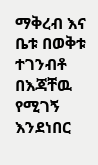ማቅረብ እና ቤቱ በወቅቱ ተገንብቶ በእጃቸዉ የሚገኝ እንደነበር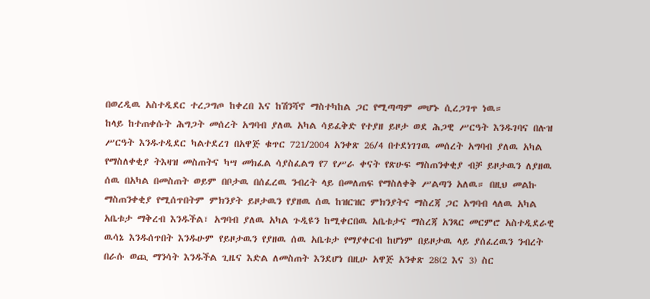በወረዲዉ አስተዲደር ተረጋግጦ ከቀረበ እና ከሽንሻኖ ማስተካከል ጋር የሚጣጣም መሆኑ ሲረጋገጥ ነዉ።
ከላይ ከተጠቀሱት ሕግጋት መሰረት አግባብ ያለዉ አካል ሳይፈቅድ የተያዘ ይዞታ ወደ ሕጋዊ ሥርዓት እንዱገባና በሉዝ ሥርዓት እንዱተዲደር ካልተደረገ በአዋጅ ቁጥር 721/2004 አንቀጽ 26/4 በተደነገገዉ መሰረት አግባብ ያለዉ አካል የማስለቀቂያ ትእዛዝ መስጠትና ካሣ መክፈል ሳያስፈልግ የ7 የሥራ ቀናት የጽሁፍ ማስጠንቀቂያ ብቻ ይዞታዉን ለያዘዉ ሰዉ በአካል በመስጠት ወይም በቦታዉ በሰፈረዉ ንብረት ላይ በመለጠፍ የማስለቀቅ ሥልጣን አለዉ። በዚህ መልኩ ማስጠንቀቂያ የሚሰጥበትም ምክንያት ይዞታዉን የያዘዉ ሰዉ ከዝርዝር ምክንያትና ማስረጃ ጋር አግባብ ላለዉ አካል አቤቱታ ማቅረብ እንዱችል፣ አግባብ ያለዉ አካል ጉዲዩን ከሚቀርበዉ አቤቱታና ማስረጃ አንጻር መርምሮ አስተዲደራዊ ዉሳኔ እንዱሰጥበት እንዱሁም የይዞታዉን የያዘዉ ሰዉ አቤቱታ የማያቀርብ ከሆነም በይዞታዉ ላይ ያሰፈረዉን ንብረት በራሱ ወጪ ማንሳት እንዱችል ጊዜና እድል ለመስጠት እንደሆነ በዚሁ አዋጅ አንቀጽ 28(2 እና 3) ስር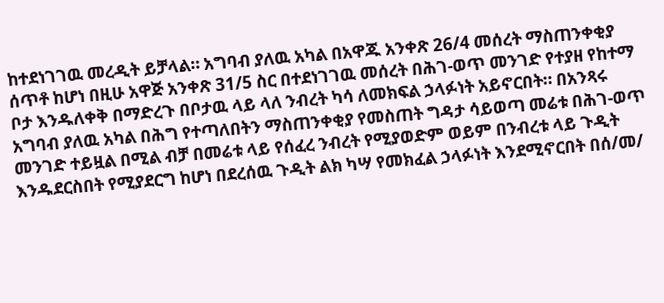ከተደነገገዉ መረዲት ይቻላል። አግባብ ያለዉ አካል በአዋጁ አንቀጽ 26/4 መሰረት ማስጠንቀቂያ ሰጥቶ ከሆነ በዚሁ አዋጅ አንቀጽ 31/5 ስር በተደነገገዉ መሰረት በሕገ-ወጥ መንገድ የተያዘ የከተማ ቦታ እንዱለቀቅ በማድረጉ በቦታዉ ላይ ላለ ንብረት ካሳ ለመክፍል ኃላፉነት አይኖርበት። በአንጻሩ አግባብ ያለዉ አካል በሕግ የተጣለበትን ማስጠንቀቂያ የመስጠት ግዳታ ሳይወጣ መሬቱ በሕገ-ወጥ መንገድ ተይዟል በሚል ብቻ በመሬቱ ላይ የሰፈረ ንብረት የሚያወድም ወይም በንብረቱ ላይ ጉዲት እንዱደርስበት የሚያደርግ ከሆነ በደረሰዉ ጉዲት ልክ ካሣ የመክፈል ኃላፉነት እንደሚኖርበት በሰ/መ/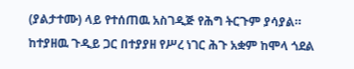(ያልታተሙ) ላይ የተሰጠዉ አስገዲጅ የሕግ ትርጉም ያሳያል።
ከተያዘዉ ጉዲይ ጋር በተያያዘ የሥረ ነገር ሕጉ አቋም ከሞላ ጎደል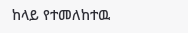ከላይ የተመለከተዉ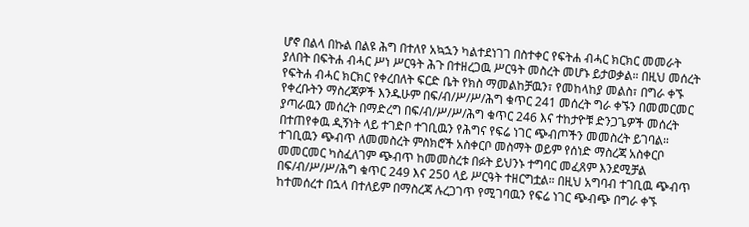ሆኖ በልላ በኩል በልዩ ሕግ በተለየ አኳኋን ካልተደነገገ በስተቀር የፍትሐ ብሓር ክርክር መመራት ያለበት በፍትሐ ብሓር ሥነ ሥርዓት ሕጉ በተዘረጋዉ ሥርዓት መስረት መሆኑ ይታወቃል። በዚህ መሰረት የፍትሐ ብሓር ክርክር የቀረበለት ፍርድ ቤት የክስ ማመልከቻዉን፣ የመከላከያ መልስ፣ በግራ ቀኙ የቀረቡትን ማስረጃዎች እንዱሁም በፍ/ብ/ሥ/ሥ/ሕግ ቁጥር 241 መሰረት ግራ ቀኙን በመመርመር ያጣራዉን መሰረት በማድረግ በፍ/ብ/ሥ/ሥ/ሕግ ቁጥር 246 እና ተከታዮቹ ድንጋጌዎች መሰረት በተጠየቀዉ ዲኝነት ላይ ተገድቦ ተገቢዉን የሕግና የፍሬ ነገር ጭብጦችን መመስረት ይገባል። ተገቢዉን ጭብጥ ለመመስረት ምስክሮች አስቀርቦ መስማት ወይም የሰነድ ማስረጃ አስቀርቦ መመርመር ካስፈለገም ጭብጥ ከመመስረቱ በፉት ይህንኑ ተግባር መፈጸም እንደሚቻል በፍ/ብ/ሥ/ሥ/ሕግ ቁጥር 249 እና 250 ላይ ሥርዓት ተዘርግቷል። በዚህ አግባብ ተገቢዉ ጭብጥ ከተመሰረተ በኋላ በተለይም በማስረጃ ሉረጋገጥ የሚገባዉን የፍሬ ነገር ጭብጭ በግራ ቀኙ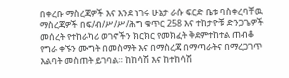በቀረቡ ማስረጃዎች እና እንደ ነገሩ ሁኔታ ራሱ ፍርድ ቤቱ ባስቀረባቸዉ ማስረጃዎች በፍ/ብ/ሥ/ሥ/ሕግ ቁጥር 258 እና ተከታዮቹ ድንጋጌዎች መሰረት የተከራካሪ ወገኖችን ክርክር የመክፈት ቅደምተከተል ጠብቆ የግራ ቀኙን ሙግት በመስማት እና በማስረጃ በማጣራትና በማረጋገጥ እልባት መስጠት ይገባል። ከከሳሽ እና ከተከሳሽ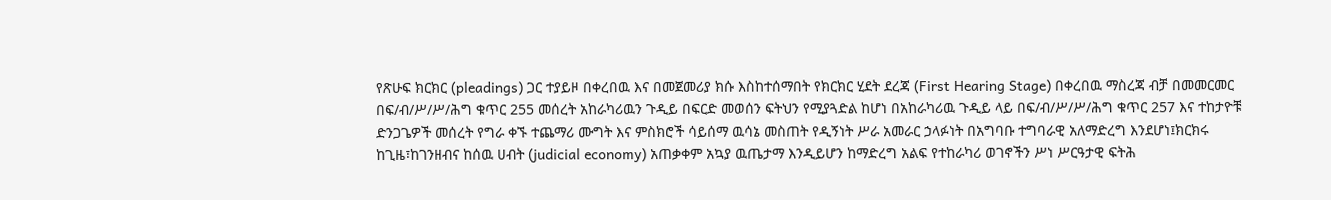የጽሁፍ ክርክር (pleadings) ጋር ተያይዞ በቀረበዉ እና በመጀመሪያ ክሱ እስከተሰማበት የክርክር ሂደት ደረጃ (First Hearing Stage) በቀረበዉ ማስረጃ ብቻ በመመርመር በፍ/ብ/ሥ/ሥ/ሕግ ቁጥር 255 መሰረት አከራካሪዉን ጉዲይ በፍርድ መወሰን ፍትህን የሚያጓድል ከሆነ በአከራካሪዉ ጉዲይ ላይ በፍ/ብ/ሥ/ሥ/ሕግ ቁጥር 257 እና ተከታዮቹ ድንጋጌዎች መሰረት የግራ ቀኙ ተጨማሪ ሙግት እና ምስክሮች ሳይሰማ ዉሳኔ መስጠት የዲኝነት ሥራ አመራር ኃላፉነት በአግባቡ ተግባራዊ አለማድረግ እንደሆነ፤ክርክሩ ከጊዜ፣ከገንዘብና ከሰዉ ሀብት (judicial economy) አጠቃቀም አኳያ ዉጤታማ እንዲይሆን ከማድረግ አልፍ የተከራካሪ ወገኖችን ሥነ ሥርዓታዊ ፍትሕ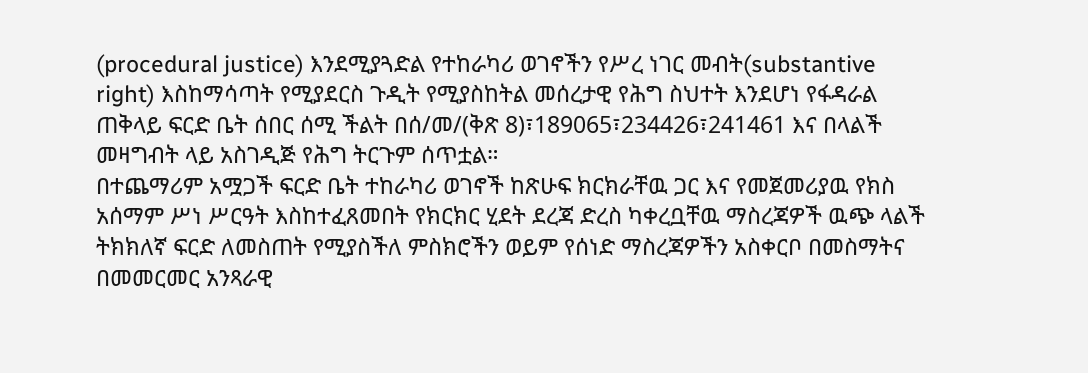(procedural justice) እንደሚያጓድል የተከራካሪ ወገኖችን የሥረ ነገር መብት(substantive right) እስከማሳጣት የሚያደርስ ጉዲት የሚያስከትል መሰረታዊ የሕግ ስህተት እንደሆነ የፋዳራል ጠቅላይ ፍርድ ቤት ሰበር ሰሚ ችልት በሰ/መ/(ቅጽ 8)፣189065፣234426፣241461 እና በላልች መዛግብት ላይ አስገዲጅ የሕግ ትርጉም ሰጥቷል።
በተጨማሪም አሟጋች ፍርድ ቤት ተከራካሪ ወገኖች ከጽሁፍ ክርክራቸዉ ጋር እና የመጀመሪያዉ የክስ አሰማም ሥነ ሥርዓት እስከተፈጸመበት የክርክር ሂደት ደረጃ ድረስ ካቀረቧቸዉ ማስረጃዎች ዉጭ ላልች ትክክለኛ ፍርድ ለመስጠት የሚያስችለ ምስክሮችን ወይም የሰነድ ማስረጃዎችን አስቀርቦ በመስማትና በመመርመር አንጻራዊ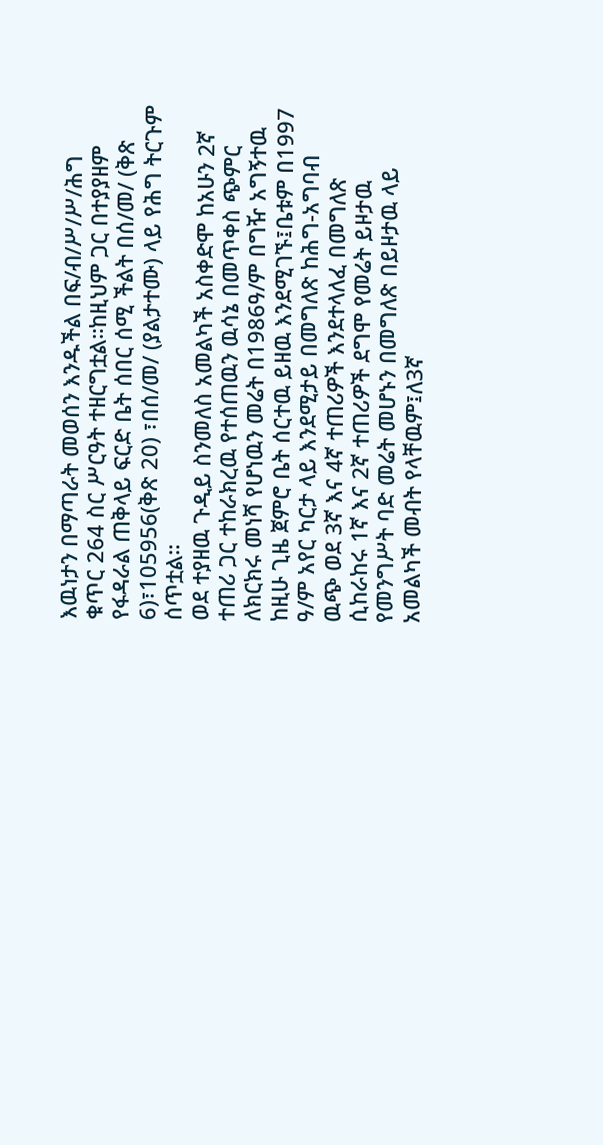እዉነታን በማጣራት መወሰን እንዱችል በፍ/ብ/ሥ/ሥ/ሕግ ቁጥር 264 ስር ሥርዓት ተዘርግቷል።ከዚህም ጋር በተያያዘም የፋዳራል ጠቅላይ ፍርድ ቤት ሰበር ሰሚ ችልት በሰ/መ/ (ቅጽ 6)፣105956(ቅጽ 20) ፣በሰ/መ/ (ያልታተሙ) ላይ የሕግ ትርጉም ሰጥቷል።
ወደ ተያዘዉ ጉዲይ ስንመለስ አመልካች አስቀድሞ ከአሁን 2ኛ ተጠሪ ጋር ተከራክረዉ የተሰጠዉን ዉሳኔ በመጥቀስ ጭምር ለክርክሩ መነሻ የሆነዉን መሬት በ1986ዓ/ም በግዥ አግኝተዉ ከዚሁ ጊዜ ጀምሮ ቤት ሰርተዉ ይዘዉ እንደሚገኙ፤ቤቱም በ1997 ዓ/ም አየር ካርታ ላይ እንደሚታይ በመግለጽ ከሕግ-አግባብ ዉጭ ወደ 3ኛ እና 4ኛ ተጠሪዎች እንደተላለፈ በመግለጽ ሲከራከሩ 1ኛ እና 2ኛ ተጠሪዎች ደግሞ የመሬት ይዞታዉ የመንግሥት ባድ መሬት መሆኑን በመግለጽ በይዞታዉ ላይ አመልካች መብት የላቸዉም፤ለ3ኛ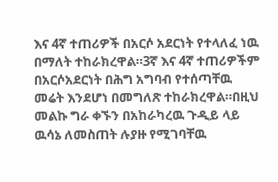እና 4ኛ ተጠሪዎች በአርሶ አደርነት የተላለፈ ነዉ በማለት ተከራክረዋል።3ኛ እና 4ኛ ተጠሪዎችም በአርሶአደርነት በሕግ አግባብ የተሰጣቸዉ መሬት እንደሆነ በመግለጽ ተከራክረዋል።በዚህ መልኩ ግራ ቀኙን በአከራካረዉ ጉዲይ ላይ ዉሳኔ ለመስጠት ሉያዙ የሚገባቸዉ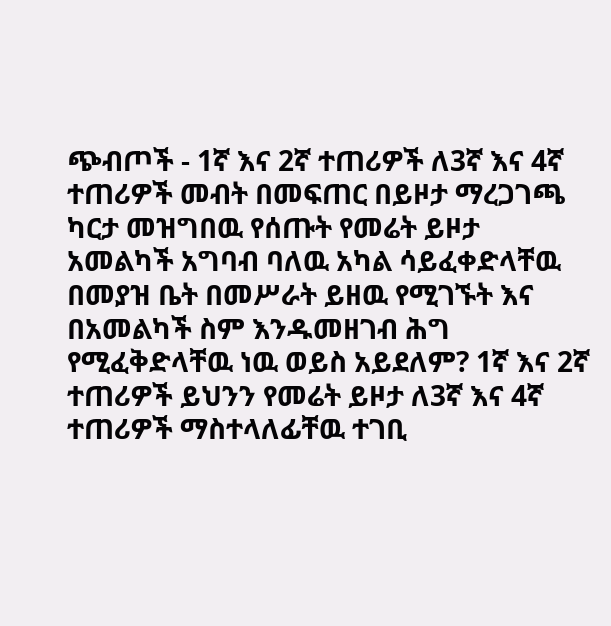ጭብጦች - 1ኛ እና 2ኛ ተጠሪዎች ለ3ኛ እና 4ኛ ተጠሪዎች መብት በመፍጠር በይዞታ ማረጋገጫ ካርታ መዝግበዉ የሰጡት የመሬት ይዞታ አመልካች አግባብ ባለዉ አካል ሳይፈቀድላቸዉ በመያዝ ቤት በመሥራት ይዘዉ የሚገኙት እና በአመልካች ስም እንዱመዘገብ ሕግ የሚፈቅድላቸዉ ነዉ ወይስ አይደለም? 1ኛ እና 2ኛ ተጠሪዎች ይህንን የመሬት ይዞታ ለ3ኛ እና 4ኛ ተጠሪዎች ማስተላለፊቸዉ ተገቢ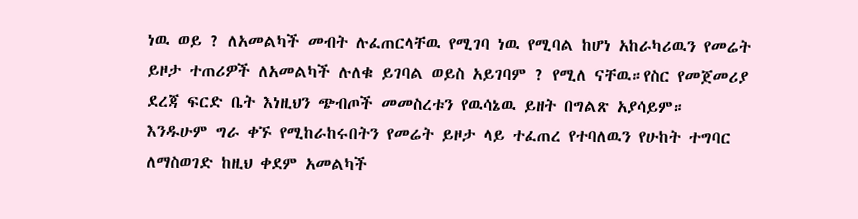ነዉ ወይ ? ለአመልካች መብት ሉፈጠርላቸዉ የሚገባ ነዉ የሚባል ከሆነ አከራካሪዉን የመሬት ይዞታ ተጠሪዎች ለአመልካች ሉለቁ ይገባል ወይስ አይገባም ? የሚለ ናቸዉ።የስር የመጀመሪያ ደረጃ ፍርድ ቤት እነዚህን ጭብጦች መመስረቱን የዉሳኔዉ ይዘት በግልጽ አያሳይም።
እንዱሁም ግራ ቀኙ የሚከራከሩበትን የመሬት ይዞታ ላይ ተፈጠረ የተባለዉን የሁከት ተግባር ለማስወገድ ከዚህ ቀደም አመልካች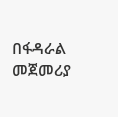በፋዳራል መጀመሪያ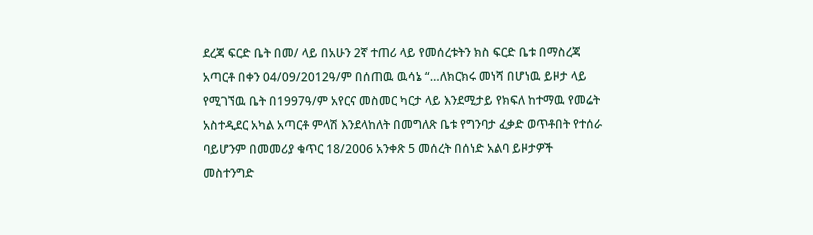ደረጃ ፍርድ ቤት በመ/ ላይ በአሁን 2ኛ ተጠሪ ላይ የመሰረቱትን ክስ ፍርድ ቤቱ በማስረጃ አጣርቶ በቀን 04/09/2012ዓ/ም በሰጠዉ ዉሳኔ “…ለክርክሩ መነሻ በሆነዉ ይዞታ ላይ የሚገኘዉ ቤት በ1997ዓ/ም አየርና መስመር ካርታ ላይ እንደሚታይ የክፍለ ከተማዉ የመሬት አስተዲደር አካል አጣርቶ ምላሽ እንደላከለት በመግለጽ ቤቱ የግንባታ ፈቃድ ወጥቶበት የተሰራ ባይሆንም በመመሪያ ቁጥር 18/2006 አንቀጽ 5 መሰረት በሰነድ አልባ ይዞታዎች መስተንግድ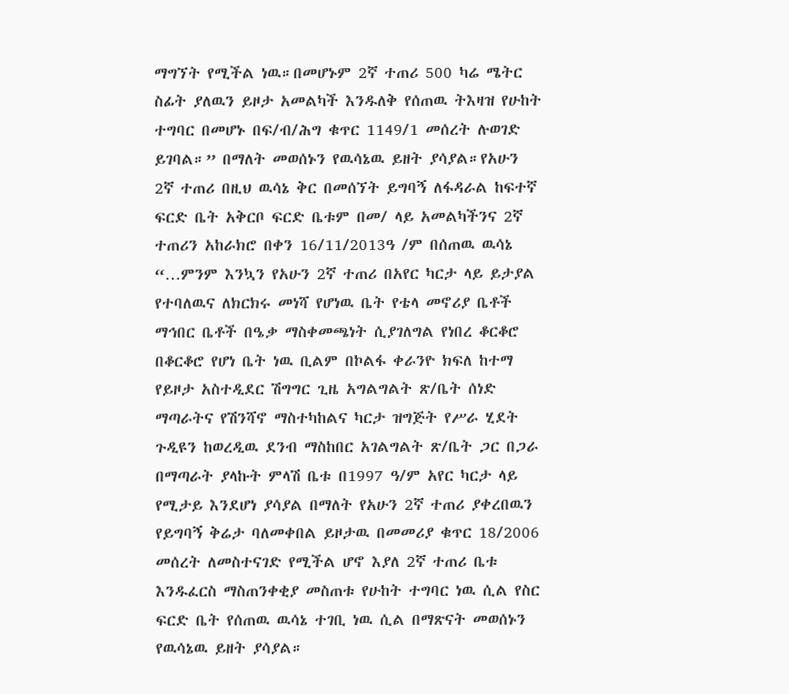ማግኘት የሚችል ነዉ።በመሆኑም 2ኛ ተጠሪ 500 ካሬ ሜትር ስፊት ያለዉን ይዞታ አመልካች እንዱለቅ የሰጠዉ ትእዛዝ የሁከት ተግባር በመሆኑ በፍ/ብ/ሕግ ቁጥር 1149/1 መሰረት ሉወገድ ይገባል።” በማለት መወሰኑን የዉሳኔዉ ይዘት ያሳያል።የአሁን 2ኛ ተጠሪ በዚህ ዉሳኔ ቅር በመሰኘት ይግባኝ ለፋዳራል ከፍተኛ ፍርድ ቤት አቅርቦ ፍርድ ቤቱም በመ/ ላይ አመልካችንና 2ኛ ተጠሪን አከራክሮ በቀን 16/11/2013ዓ /ም በሰጠዉ ዉሳኔ “…ምንም እንኳን የአሁን 2ኛ ተጠሪ በአየር ካርታ ላይ ይታያል የተባለዉና ለክርክሩ መነሻ የሆነዉ ቤት የቴላ መኖሪያ ቤቶች ማኅበር ቤቶች በዔቃ ማስቀመጫነት ሲያገለግል የነበረ ቆርቆሮ በቆርቆሮ የሆነ ቤት ነዉ ቢልም በኮልፋ ቀራንዮ ክፍለ ከተማ የይዞታ አስተዲደር ሽግግር ጊዜ አግልግልት ጽ/ቤት ሰነድ ማጣራትና የሽንሻኖ ማስተካከልና ካርታ ዝግጅት የሥራ ሂደት ጉዲዩን ከወረዲዉ ደንብ ማስከበር አገልግልት ጽ/ቤት ጋር በጋራ በማጣራት ያላኩት ምላሽ ቤቱ በ1997 ዓ/ም አየር ካርታ ላይ የሚታይ እንደሆነ ያሳያል በማለት የአሁን 2ኛ ተጠሪ ያቀረበዉን የይግባኝ ቅሬታ ባለመቀበል ይዞታዉ በመመሪያ ቁጥር 18/2006 መሰረት ለመስተናገድ የሚችል ሆኖ እያለ 2ኛ ተጠሪ ቤቱ እንዱፈርስ ማስጠንቀቂያ መስጠቱ የሁከት ተግባር ነዉ ሲል የስር ፍርድ ቤት የሰጠዉ ዉሳኔ ተገቢ ነዉ ሲል በማጽናት መወሰኑን የዉሳኔዉ ይዘት ያሳያል።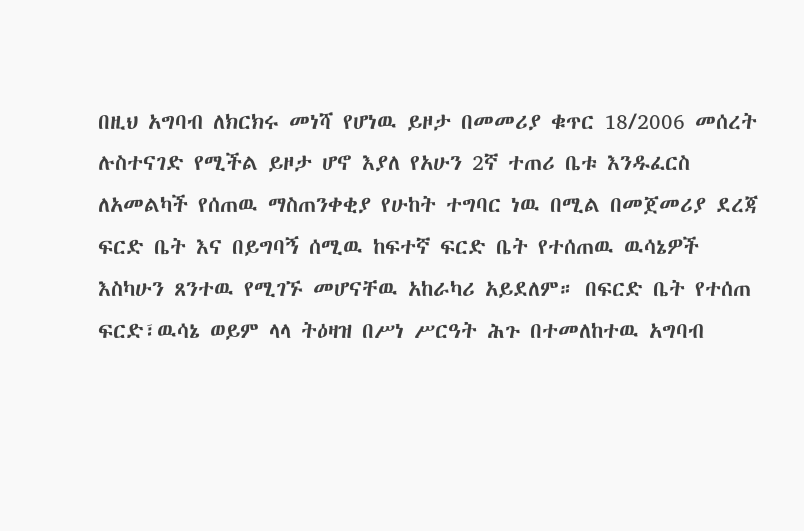በዚህ አግባብ ለክርክሩ መነሻ የሆነዉ ይዞታ በመመሪያ ቁጥር 18/2006 መሰረት ሉስተናገድ የሚችል ይዞታ ሆኖ እያለ የአሁን 2ኛ ተጠሪ ቤቱ እንዱፈርስ ለአመልካች የሰጠዉ ማስጠንቀቂያ የሁከት ተግባር ነዉ በሚል በመጀመሪያ ደረጃ ፍርድ ቤት እና በይግባኝ ሰሚዉ ከፍተኛ ፍርድ ቤት የተሰጠዉ ዉሳኔዎች እስካሁን ጸንተዉ የሚገኙ መሆናቸዉ አከራካሪ አይደለም። በፍርድ ቤት የተሰጠ ፍርድ፣ዉሳኔ ወይም ላላ ትዕዛዝ በሥነ ሥርዓት ሕጉ በተመለከተዉ አግባብ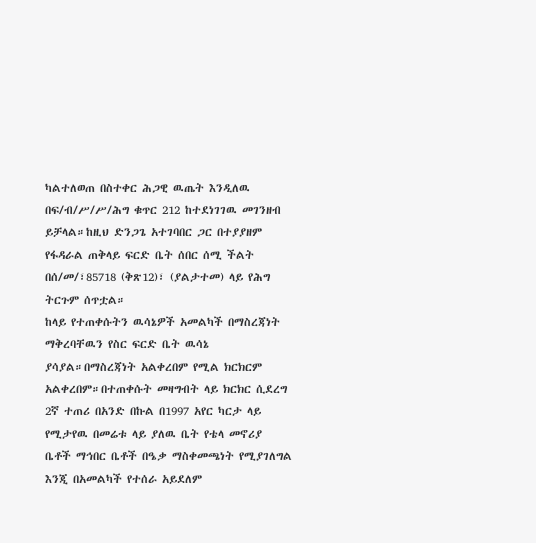ካልተለወጠ በስተቀር ሕጋዊ ዉጤት እንዲለዉ በፍ/ብ/ሥ/ሥ/ሕግ ቁጥር 212 ከተደነገገዉ መገንዘብ ይቻላል።ከዚህ ድንጋጌ አተገባበር ጋር በተያያዘም የፋዳራል ጠቅላይ ፍርድ ቤት ሰበር ሰሚ ችልት በሰ/መ/፣85718 (ቅጽ12)፣ (ያልታተመ) ላይ የሕግ ትርጉም ሰጥቷል።
ከላይ የተጠቀሱትን ዉሳኔዎች አመልካች በማስረጃነት ማቅረባቸዉን የስር ፍርድ ቤት ዉሳኔ ያሳያል።በማስረጃነት አልቀረበም የሚል ክርክርም አልቀረበም።በተጠቀሱት መዛግብት ላይ ክርክር ሲደረግ 2ኛ ተጠሪ በአንድ በኩል በ1997 አየር ካርታ ላይ የሚታየዉ በመሬቱ ላይ ያለዉ ቤት የቴላ መኖሪያ ቤቶች ማኅበር ቤቶች በዔቃ ማስቀመጫነት የሚያገለግል እንጂ በአመልካች የተሰራ አይደለም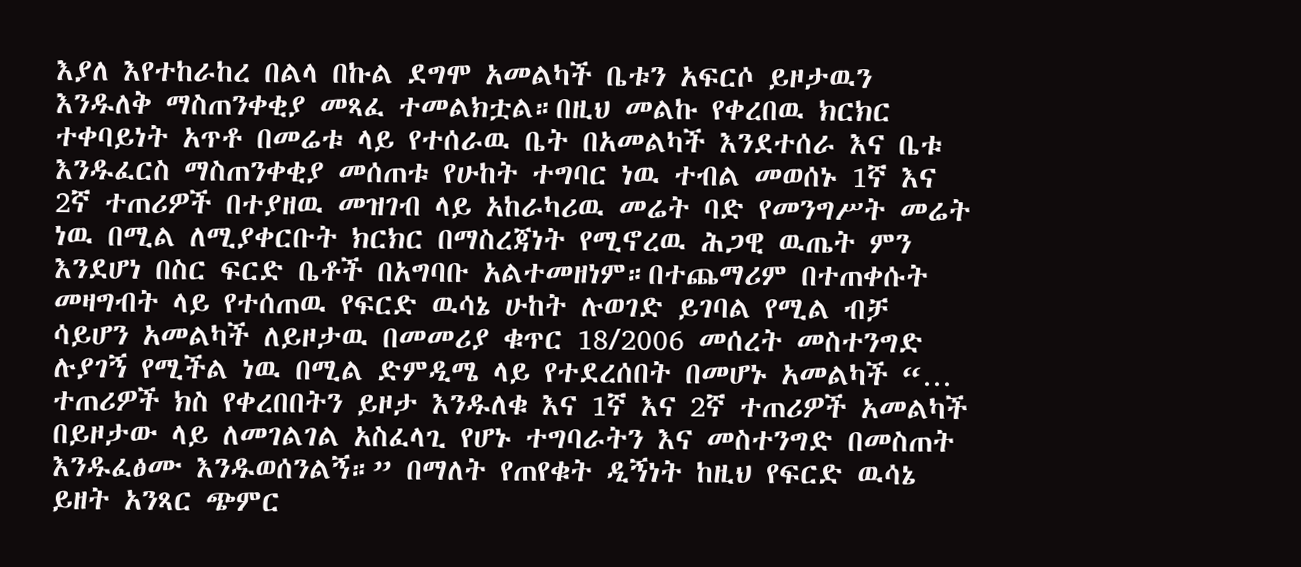እያለ እየተከራከረ በልላ በኩል ደግሞ አመልካች ቤቱን አፍርሶ ይዞታዉን እንዱለቅ ማስጠንቀቂያ መጻፈ ተመልክቷል።በዚህ መልኩ የቀረበዉ ክርክር ተቀባይነት አጥቶ በመሬቱ ላይ የተሰራዉ ቤት በአመልካች እንደተሰራ እና ቤቱ እንዱፈርስ ማስጠንቀቂያ መሰጠቱ የሁከት ተግባር ነዉ ተብል መወሰኑ 1ኛ እና 2ኛ ተጠሪዎች በተያዘዉ መዝገብ ላይ አከራካሪዉ መሬት ባድ የመንግሥት መሬት ነዉ በሚል ለሚያቀርቡት ክርክር በማስረጃነት የሚኖረዉ ሕጋዊ ዉጤት ምን እንደሆነ በስር ፍርድ ቤቶች በአግባቡ አልተመዘነም።በተጨማሪም በተጠቀሱት መዛግብት ላይ የተሰጠዉ የፍርድ ዉሳኔ ሁከት ሉወገድ ይገባል የሚል ብቻ ሳይሆን አመልካች ለይዞታዉ በመመሪያ ቁጥር 18/2006 መሰረት መስተንግድ ሉያገኝ የሚችል ነዉ በሚል ድምዲሜ ላይ የተደረሰበት በመሆኑ አመልካች “… ተጠሪዎች ክስ የቀረበበትን ይዞታ እንዱለቁ እና 1ኛ እና 2ኛ ተጠሪዎች አመልካች በይዞታው ላይ ለመገልገል አስፈላጊ የሆኑ ተግባራትን እና መስተንግድ በመስጠት እንዱፈፅሙ እንዱወሰንልኝ።” በማለት የጠየቁት ዲኝነት ከዚህ የፍርድ ዉሳኔ ይዘት አንጻር ጭምር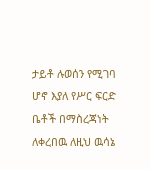ታይቶ ሉወሰን የሚገባ ሆኖ እያለ የሥር ፍርድ ቤቶች በማስረጃነት ለቀረበዉ ለዚህ ዉሳኔ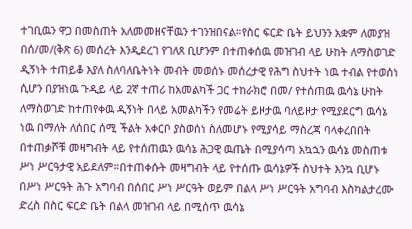ተገቢዉን ዋጋ በመስጠት አለመመዘናቸዉን ተገንዝበናል።የስር ፍርድ ቤት ይህንን አቋም ለመያዝ በሰ/መ/(ቅጽ 6) መሰረት እንዲደረገ የገለጸ ቢሆንም በተጠቀሰዉ መዝገብ ላይ ሁከት ለማስወገድ ዲኝነት ተጠይቆ እያለ ስለባለቤትነት መብት መወሰኑ መሰረታዊ የሕግ ስህተት ነዉ ተብል የተወሰነ ሲሆን በያዝነዉ ጉዲይ ላይ 2ኛ ተጠሪ ከአመልካች ጋር ተከራክሮ በመ/ የተሰጠዉ ዉሳኔ ሁከት ለማስወገድ ከተጠየቀዉ ዲኝነት በላይ አመልካችን የመሬት ይዞታዉ ባለይዞታ የሚያደርግ ዉሳኔ ነዉ በማለት ለሰበር ሰሚ ችልት አቀርቦ ያስወሰነ ስለመሆኑ የሚያሳይ ማስረጃ ባላቀረበበት በተጠቃሾቹ መዛግብት ላይ የተሰጠዉን ዉሳኔ ሕጋዊ ዉጤት በሚያሳጣ አኳኋን ዉሳኔ መስጠቱ ሥነ ሥርዓታዊ አይደለም።በተጠቀሱት መዛግብት ላይ የተሰጡ ዉሳኔዎች ስህተት እንኳ ቢሆኑ በሥነ ሥርዓት ሕጉ አግባብ በሰበር ሥነ ሥርዓት ወይም በልላ ሥነ ሥርዓት አግባብ እስካልታረሙ ድረስ በስር ፍርድ ቤት በልላ መዝገብ ላይ በሚሰጥ ዉሳኔ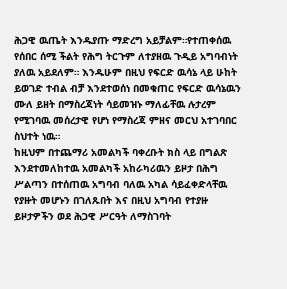ሕጋዊ ዉጤት እንዱያጡ ማድረግ አይቻልም።የተጠቀሰዉ የሰበር ሰሚ ችልት የሕግ ትርጉም ለተያዘዉ ጉዲይ አግባብነት ያለዉ አይደለም። እንዱሁም በዚህ የፍርድ ዉሳኔ ላይ ሁከት ይወገድ ተብል ብቻ እንደተወሰነ በመቁጠር የፍርድ ዉሳኔዉን ሙለ ይዘት በማስረጃነት ሳይመዝኑ ማለፊቸዉ ሉታረም የሚገባዉ መሰረታዊ የሆነ የማስረጃ ምዘና መርህ አተገባበር ስህተት ነዉ።
ከዚህም በተጨማሪ አመልካች ባቀረቡት ክስ ላይ በግልጽ እንደተመለከተዉ አመልካች አከራካሪዉን ይዞታ በሕግ ሥልጣን በተሰጠዉ አግባብ ባለዉ አካል ሳይፈቀድላቸዉ የያዙት መሆኑን በገለጹበት እና በዚህ አግባብ የተያዙ ይዞታዎችን ወደ ሕጋዊ ሥርዓት ለማስገባት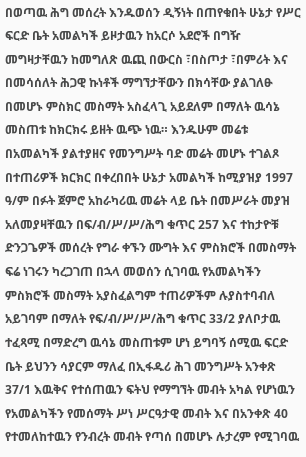በወጣዉ ሕግ መሰረት እንዱወሰን ዲኝነት በጠየቁበት ሁኔታ የሥር ፍርድ ቤት አመልካች ይዞታዉን ከአርሶ አደሮች በግዥ መግዛታቸዉን ከመግለጽ ዉጪ በውርስ ፣በስጦታ ፣በምሪት እና በመሳሰለት ሕጋዊ ኩነቶች ማግኘታቸውን በክሳቸው ያልገለፁ በመሆኑ ምስክር መስማት አስፈላጊ አይደለም በማለት ዉሳኔ መስጠቱ ከክርክሩ ይዘት ዉጭ ነዉ። እንዱሁም መሬቱ በአመልካች ያልተያዘና የመንግሥት ባድ መሬት መሆኑ ተገልጾ በተጠሪዎች ክርክር በቀረበበት ሁኔታ አመልካች ከሚያዝያ 1997 ዓ/ም በፉት ጀምሮ አከራካሪዉ መሬት ላይ ቤት በመሥራት መያዝ አለመያዛቸዉን በፍ/ብ/ሥ/ሥ/ሕግ ቁጥር 257 እና ተከታዮቹ ድንጋጌዎች መሰረት የግራ ቀኙን ሙግት እና ምስክሮች በመስማት ፍሬ ነገሩን ካረጋገጠ በኋላ መወሰን ሲገባዉ የአመልካችን ምስክሮች መስማት አያስፈልግም ተጠሪዎችም ሉያስተባብለ አይገባም በማለት የፍ/ብ/ሥ/ሥ/ሕግ ቁጥር 33/2 ያለቦታዉ ተፈጻሚ በማድረግ ዉሳኔ መስጠቱም ሆነ ይግባኝ ሰሚዉ ፍርድ ቤት ይህንን ሳያርም ማለፈ በኢፋዱሪ ሕገ መንግሥት አንቀጽ 37/1 እዉቅና የተሰጠዉን ፍትህ የማግኘት መብት አካል የሆነዉን የአመልካችን የመሰማት ሥነ ሥርዓታዊ መብት እና በአንቀጽ 40 የተመለከተዉን የንብረት መብት የጣሰ በመሆኑ ሉታረም የሚገባዉ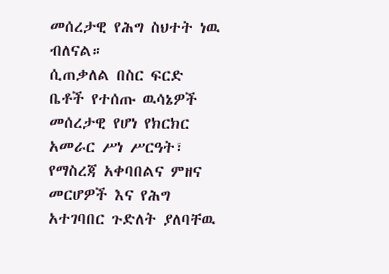መሰረታዊ የሕግ ስህተት ነዉ ብለናል።
ሲጠቃለል በስር ፍርድ ቤቶች የተሰጡ ዉሳኔዎች መሰረታዊ የሆነ የክርክር አመራር ሥነ ሥርዓት፣ የማስረጃ አቀባበልና ምዘና መርሆዎች እና የሕግ አተገባበር ጉድለት ያለባቸዉ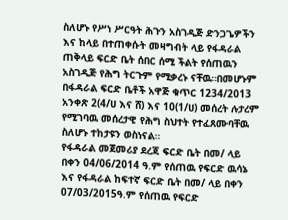ስለሆኑ የሥነ ሥርዓት ሕጉን አስገዲጅ ድንጋጌዎችን እና ከላይ በተጠቀሱት መዛግብት ላይ የፋዳራል ጠቅላይ ፍርድ ቤት ሰበር ሰሚ ችልት የሰጠዉን አስገዲጅ የሕግ ትርጉም የሚቃረኑ ናቸዉ።በመሆኑም በፋዳራል ፍርድ ቤቶች አዋጅ ቁጥር 1234/2013 አንቀጽ 2(4/ሀ እና ሸ) እና 10(1/ሀ) መሰረት ሉታረም የሚገባዉ መሰረታዊ የሕግ ስህተት የተፈጸሙባቸዉ ስለሆኑ ተከታዩን ወስነናል።
የፋዳራል መጀመሪያ ደረጃ ፍርድ ቤት በመ/ ላይ በቀን 04/06/2014 ዓ.ም የሰጠዉ የፍርድ ዉሳኔ እና የፋዳራል ከፍተኛ ፍርድ ቤት በመ/ ላይ በቀን 07/03/2015ዓ.ም የሰጠዉ የፍርድ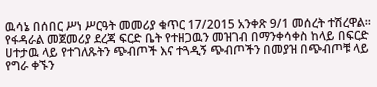ዉሳኔ በሰበር ሥነ ሥርዓት መመሪያ ቁጥር 17/2015 አንቀጽ 9/1 መሰረት ተሽረዋል።
የፋዳራል መጀመሪያ ደረጃ ፍርድ ቤት የተዘጋዉን መዝገብ በማንቀሳቀስ ከላይ በፍርድ ሀተታዉ ላይ የተገለጹትን ጭብጦች እና ተጓዲኝ ጭብጦችን በመያዝ በጭብጦቹ ላይ የግራ ቀኙን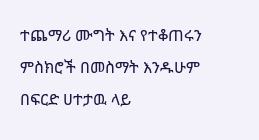ተጨማሪ ሙግት እና የተቆጠሩን ምስክሮች በመስማት እንዱሁም በፍርድ ሀተታዉ ላይ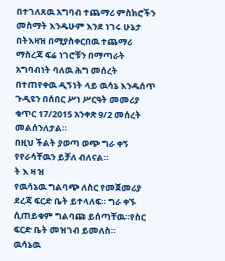በተገለጸዉ አግባብ ተጨማሪ ምስክሮችን መስማት እንዱሁም እንደ ነገሩ ሁኔታ በትእዛዝ በሚያስቀርበዉ ተጨማሪ ማስረጃ ፍሬ ነገሮቹን በማጣራት አግባብነት ባለዉ ሕግ መሰረት በተጠየቀዉ ዲኝነት ላይ ዉሳኔ እንዱሰጥ ጉዲዩን በሰበር ሥነ ሥርዓት መመሪያ ቁጥር 17/2015 አንቀጽ 9/2 መሰረት መልሰንለታል።
በዚህ ችልት ያወጣ ወጭ ግራ ቀኝ የየራሳቸዉን ይቻለ ብለናል።
ት እ ዛ ዝ
የዉሳኔዉ ግልባጭ ለስር የመጀመሪያ ደረጃ ፍርድ ቤት ይተላለፍ። ግራ ቀኙ ሲጠይቁም ግልባጩ ይሰጣቸዉ።የስር ፍርድ ቤት መዝገብ ይመለስ።
ዉሳኔዉ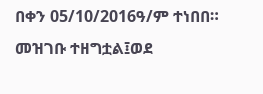በቀን 05/10/2016ዓ/ም ተነበበ።
መዝገቡ ተዘግቷል፤ወደ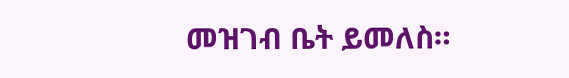መዝገብ ቤት ይመለስ።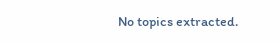No topics extracted.